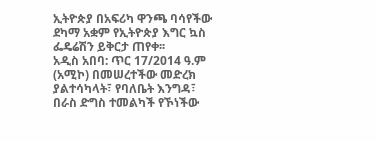ኢትዮጵያ በአፍሪካ ዋንጫ ባሳየችው ደካማ አቋም የኢትዮጵያ እግር ኳስ ፌዴሬሽን ይቅርታ ጠየቀ፡፡
አዲስ አበባ: ጥር 17/2014 ዓ.ም (አሚኮ) በመሠረተችው መድረክ ያልተሳካላት፣ የባለቤት እንግዳ፣ በራስ ድግስ ተመልካች የኾነችው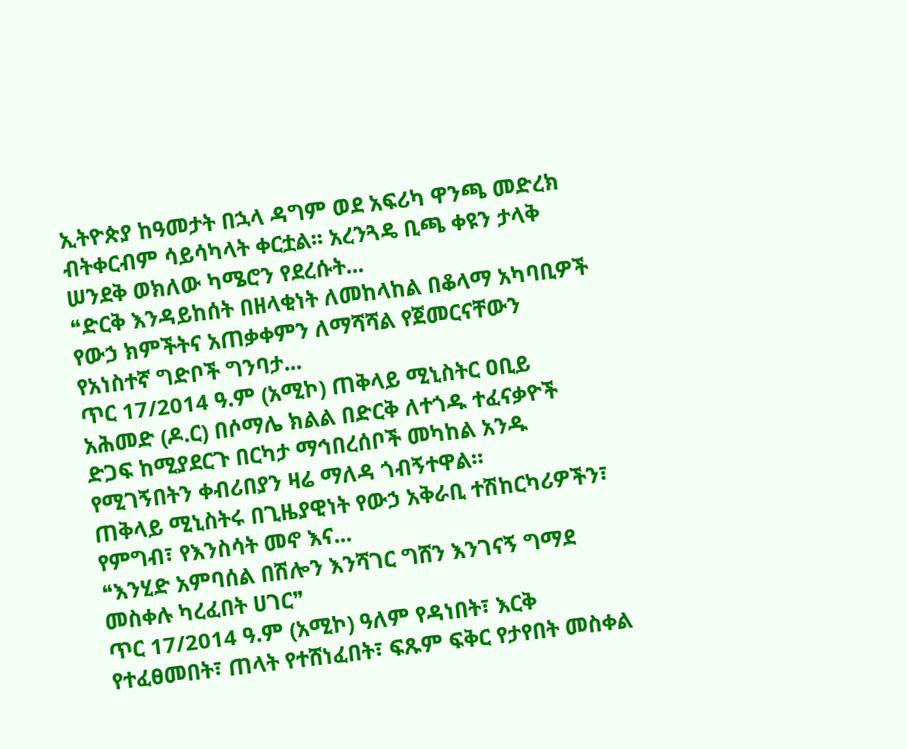ኢትዮጵያ ከዓመታት በኋላ ዳግም ወደ አፍሪካ ዋንጫ መድረክ ብትቀርብም ሳይሳካላት ቀርቷል፡፡ አረንጓዴ ቢጫ ቀዩን ታላቅ ሠንደቅ ወክለው ካሜሮን የደረሱት...
❝ድርቅ እንዳይከሰት በዘላቂነት ለመከላከል በቆላማ አካባቢዎች የውኃ ክምችትና አጠቃቀምን ለማሻሻል የጀመርናቸውን የአነስተኛ ግድቦች ግንባታ...
ጥር 17/2014 ዓ.ም (አሚኮ) ጠቅላይ ሚኒስትር ዐቢይ አሕመድ (ዶ.ር) በሶማሌ ክልል በድርቅ ለተጎዱ ተፈናቃዮች ድጋፍ ከሚያደርጉ በርካታ ማኅበረሰቦች መካከል አንዱ የሚገኝበትን ቀብሪበያን ዛሬ ማለዳ ጎብኝተዋል።
ጠቅላይ ሚኒስትሩ በጊዜያዊነት የውኃ አቅራቢ ተሽከርካሪዎችን፣ የምግብ፣ የእንስሳት መኖ እና...
❝እንሂድ አምባሰል በሽሎን እንሻገር ግሸን እንገናኝ ግማደ መስቀሉ ካረፈበት ሀገር❞
ጥር 17/2014 ዓ.ም (አሚኮ) ዓለም የዳነበት፣ እርቅ የተፈፀመበት፣ ጠላት የተሸነፈበት፣ ፍጹም ፍቅር የታየበት መስቀል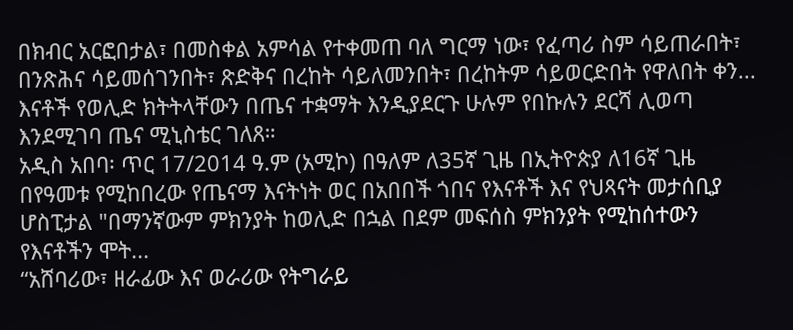በክብር አርፎበታል፣ በመስቀል አምሳል የተቀመጠ ባለ ግርማ ነው፣ የፈጣሪ ስም ሳይጠራበት፣ በንጽሕና ሳይመሰገንበት፣ ጽድቅና በረከት ሳይለመንበት፣ በረከትም ሳይወርድበት የዋለበት ቀን...
እናቶች የወሊድ ክትትላቸውን በጤና ተቋማት እንዲያደርጉ ሁሉም የበኩሉን ደርሻ ሊወጣ እንደሚገባ ጤና ሚኒስቴር ገለጸ።
አዲስ አበባ፡ ጥር 17/2014 ዓ.ም (አሚኮ) በዓለም ለ35ኛ ጊዜ በኢትዮጵያ ለ16ኛ ጊዜ በየዓመቱ የሚከበረው የጤናማ እናትነት ወር በአበበች ጎበና የእናቶች እና የህጻናት መታሰቢያ ሆስፒታል "በማንኛውም ምክንያት ከወሊድ በኋል በደም መፍሰስ ምክንያት የሚከሰተውን የእናቶችን ሞት...
“አሸባሪው፣ ዘራፊው እና ወራሪው የትግራይ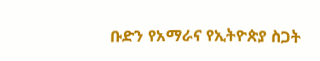ቡድን የአማራና የኢትዮጵያ ስጋት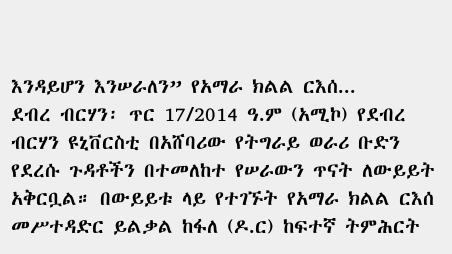እንዳይሆን እንሠራለን” የአማራ ክልል ርእሰ...
ደብረ ብርሃን፡ ጥር 17/2014 ዓ.ም (አሚኮ) የደብረ ብርሃን ዩኒቨርስቲ በአሸባሪው የትግራይ ወራሪ ቡድን የደረሱ ጉዳቶችን በተመለከተ የሠራውን ጥናት ለውይይት አቅርቧል። በውይይቱ ላይ የተገኙት የአማራ ክልል ርእሰ መሥተዳድር ይልቃል ከፋለ (ዶ.ር) ከፍተኛ ትምሕርት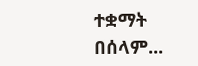ተቋማት በሰላም...